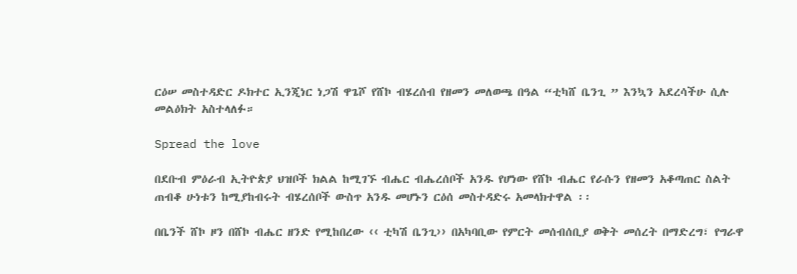ርዕሠ መስተዳድር ዶክተር ኢንጂነር ነጋሽ ዋጌሾ የሸኮ ብሄረሰብ የዘመን መለወጫ በዓል “ቲካሸ ቤንጊ ” እንኳን አደረሳችሁ ሲሉ መልዕክት አስተላለፉ።

Spread the love

በደቡብ ምዕራብ ኢትዮጵያ ህዝቦች ክልል ከሚገኙ ብሔር ብሔረሰቦች አንዱ የሆነው የሸኮ ብሔር የራሱን የዘመን አቆጣጠር ስልት ጠብቆ ሁነቱን ከሚያከብሩት ብሄረሰቦች ውስጥ አንዱ መሆኑን ርዕሰ መስተዳድሩ አመላክተዋል ፡፡

በቤንች ሸኮ ዞን በሸኮ ብሔር ዘንድ የሚከበረው ‹‹ ቲካሽ ቤንጊ›› በአካባቢው የምርት መሰብሰቢያ ወቅት መሰረት በማድረግ፣ የግራዋ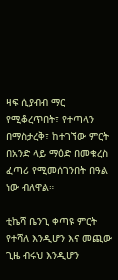ዛፍ ሲያብብ ማር የሚቆረጥበት፣ የተጣላን በማስታረቅ፣ ከተገኘው ምርት በአንድ ላይ ማዕድ በመቁረስ ፈጣሪ የሚመሰገንበት በዓል ነው ብለዋል።

ቲኬሻ ቤንጊ ቀጣዩ ምርት የተሻለ እንዲሆን እና መጪው ጊዜ ብሩህ እንዲሆን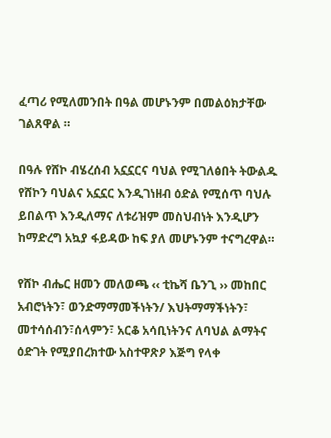ፈጣሪ የሚለመንበት በዓል መሆኑንም በመልዕክታቸው ገልጸዋል ።

በዓሉ የሸኮ ብሄረሰብ አኗኗርና ባህል የሚገለፅበት ትውልዱ የሸኮን ባህልና አኗኗር እንዲገነዘብ ዕድል የሚሰጥ ባህሉ ይበልጥ እንዲለማና ለቱሪዝም መስህብነት እንዲሆን ከማድረግ አኳያ ፋይዳው ከፍ ያለ መሆኑንም ተናግረዋል።

የሸኮ ብሔር ዘመን መለወጫ ‹‹ ቲኬሻ ቤንጊ ›› መከበር አብሮነትን፣ ወንድማማመችነትን/ እህትማማችነትን፣ መተሳሰብን፣ሰላምን፣ አርቆ አሳቢነትንና ለባህል ልማትና ዕድገት የሚያበረክተው አስተዋጽዖ እጅግ የላቀ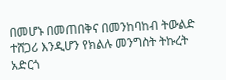በመሆኑ በመጠበቅና በመንከባከብ ትውልድ ተሸጋሪ እንዲሆን የክልሉ መንግስት ትኩረት አድርጎ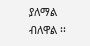ያለማል ብለዋል ፡፡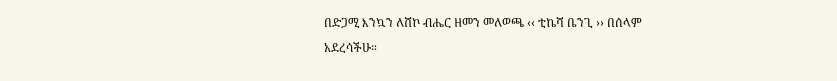በድጋሚ እንኳን ለሸኮ ብሔር ዘመን መለወጫ ‹‹ ቲኬሻ ቤንጊ ›› በሰላም አደረሳችሁ።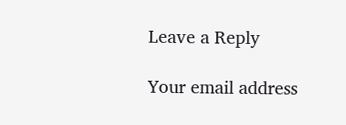Leave a Reply

Your email address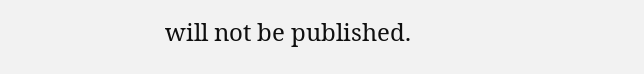will not be published.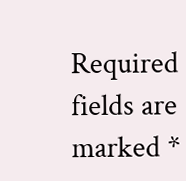Required fields are marked *